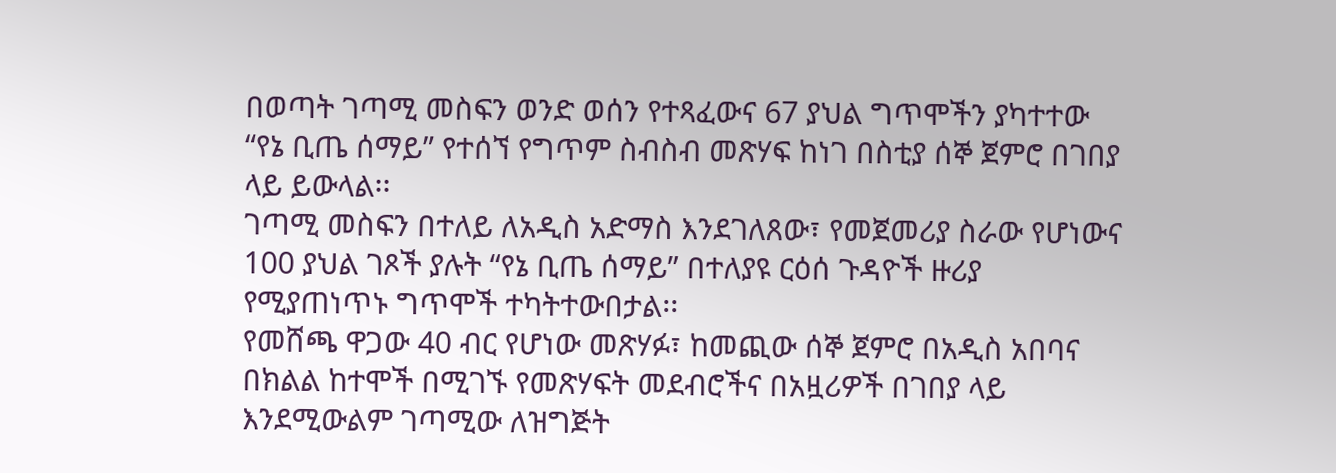በወጣት ገጣሚ መስፍን ወንድ ወሰን የተጻፈውና 67 ያህል ግጥሞችን ያካተተው “የኔ ቢጤ ሰማይ” የተሰኘ የግጥም ስብስብ መጽሃፍ ከነገ በስቲያ ሰኞ ጀምሮ በገበያ ላይ ይውላል፡፡
ገጣሚ መስፍን በተለይ ለአዲስ አድማስ እንደገለጸው፣ የመጀመሪያ ስራው የሆነውና 100 ያህል ገጾች ያሉት “የኔ ቢጤ ሰማይ” በተለያዩ ርዕሰ ጉዳዮች ዙሪያ የሚያጠነጥኑ ግጥሞች ተካትተውበታል፡፡
የመሸጫ ዋጋው 40 ብር የሆነው መጽሃፉ፣ ከመጪው ሰኞ ጀምሮ በአዲስ አበባና በክልል ከተሞች በሚገኙ የመጽሃፍት መደብሮችና በአዟሪዎች በገበያ ላይ እንደሚውልም ገጣሚው ለዝግጅት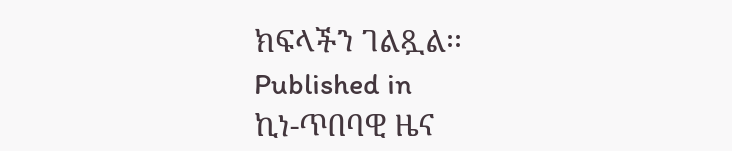ክፍላችን ገልጿል፡፡
Published in
ኪነ-ጥበባዊ ዜና